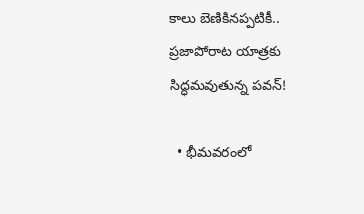కాలు బెణికినప్పటికీ.. ప్రజాపోరాట యాత్రకు సిద్ధమవుతున్న పవన్!

  • భీమవరంలో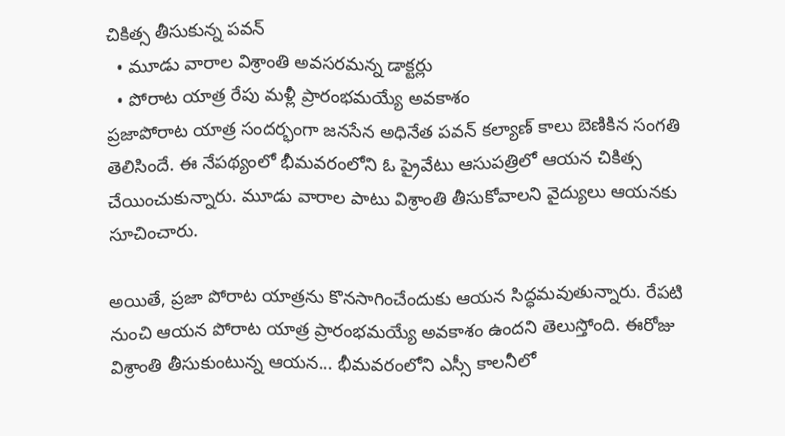చికిత్స తీసుకున్న పవన్
  • మూడు వారాల విశ్రాంతి అవసరమన్న డాక్టర్లు
  • పోరాట యాత్ర రేపు మళ్లీ ప్రారంభమయ్యే అవకాశం
ప్రజాపోరాట యాత్ర సందర్భంగా జనసేన అధినేత పవన్ కల్యాణ్ కాలు బెణికిన సంగతి తెలిసిందే. ఈ నేపథ్యంలో భీమవరంలోని ఓ ప్రైవేటు ఆసుపత్రిలో ఆయన చికిత్స చేయించుకున్నారు. మూడు వారాల పాటు విశ్రాంతి తీసుకోవాలని వైద్యులు ఆయనకు సూచించారు.

అయితే, ప్రజా పోరాట యాత్రను కొనసాగించేందుకు ఆయన సిద్ధమవుతున్నారు. రేపటి నుంచి ఆయన పోరాట యాత్ర ప్రారంభమయ్యే అవకాశం ఉందని తెలుస్తోంది. ఈరోజు విశ్రాంతి తీసుకుంటున్న ఆయన... భీమవరంలోని ఎస్సీ కాలనీలో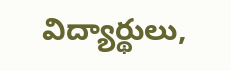విద్యార్థులు,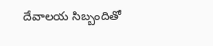దేవాలయ సిబ్బందితో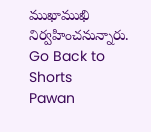ముఖాముఖి నిర్వహించనున్నారు.
Go Back to Shorts
Pawan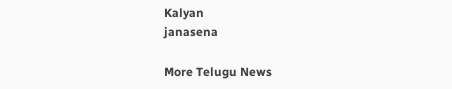Kalyan
janasena

More Telugu News